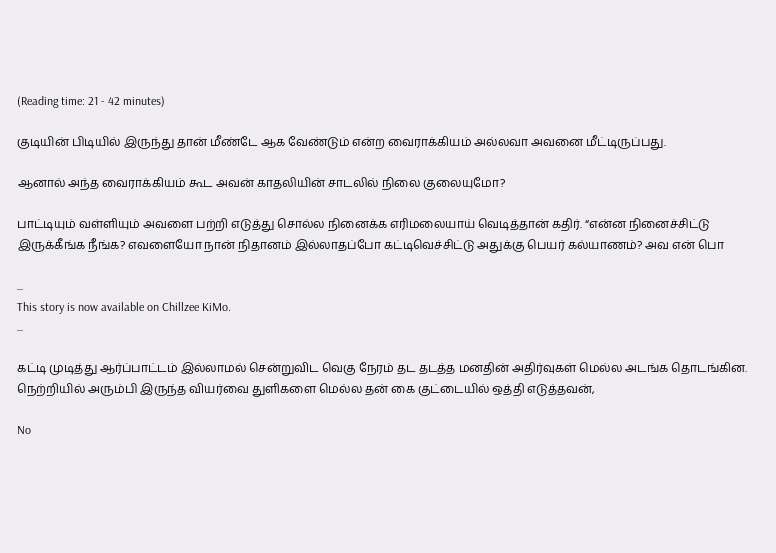(Reading time: 21 - 42 minutes)

குடியின் பிடியில் இருந்து தான் மீண்டே ஆக வேண்டும் என்ற வைராக்கியம் அல்லவா அவனை மீட்டிருப்பது.

ஆனால் அந்த வைராக்கியம் கூட அவன் காதலியின் சாடலில் நிலை குலையுமோ?

பாட்டியும் வள்ளியும் அவளை பற்றி எடுத்து சொல்ல நினைக்க எரிமலையாய் வெடித்தான் கதிர். “என்ன நினைச்சிட்டு இருக்கீங்க நீங்க? எவளையோ நான் நிதானம் இல்லாதப்போ கட்டிவெச்சிட்டு அதுக்கு பெயர் கல்யாணம்? அவ என் பொ

...
This story is now available on Chillzee KiMo.
...

கட்டி முடித்து ஆர்ப்பாட்டம் இல்லாமல் சென்றுவிட வெகு நேரம் தட தடத்த மனதின் அதிர்வுகள் மெல்ல அடங்க தொடங்கின. நெற்றியில் அரும்பி இருந்த வியர்வை துளிகளை மெல்ல தன் கை குட்டையில் ஒத்தி எடுத்தவன்,

No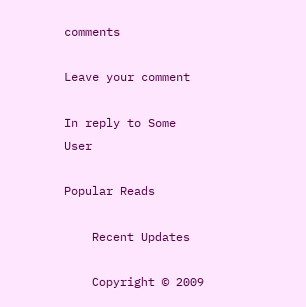comments

Leave your comment

In reply to Some User

Popular Reads

    Recent Updates

    Copyright © 2009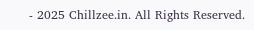- 2025 Chillzee.in. All Rights Reserved.